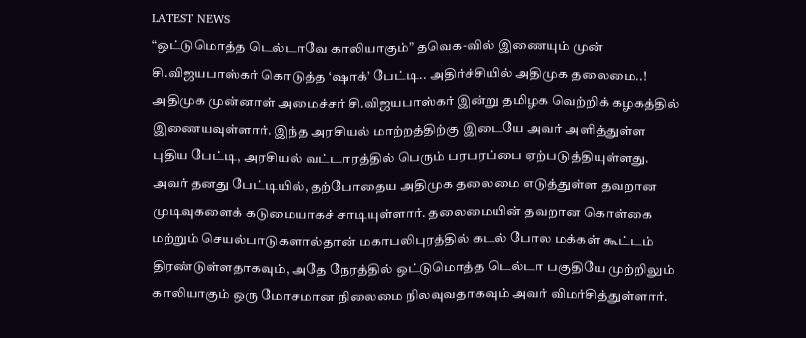LATEST NEWS
“ஒட்டுமொத்த டெல்டாவே காலியாகும்” தவெக-வில் இணையும் முன் சி.விஜயபாஸ்கர் கொடுத்த ‘ஷாக்’ பேட்டி.. அதிர்ச்சியில் அதிமுக தலைமை..!
அதிமுக முன்னாள் அமைச்சர் சி.விஜயபாஸ்கர் இன்று தமிழக வெற்றிக் கழகத்தில் இணையவுள்ளார். இந்த அரசியல் மாற்றத்திற்கு இடையே அவர் அளித்துள்ள புதிய பேட்டி, அரசியல் வட்டாரத்தில் பெரும் பரபரப்பை ஏற்படுத்தியுள்ளது.
அவர் தனது பேட்டியில், தற்போதைய அதிமுக தலைமை எடுத்துள்ள தவறான முடிவுகளைக் கடுமையாகச் சாடியுள்ளார். தலைமையின் தவறான கொள்கை மற்றும் செயல்பாடுகளால்தான் மகாபலிபுரத்தில் கடல் போல மக்கள் கூட்டம் திரண்டுள்ளதாகவும், அதே நேரத்தில் ஒட்டுமொத்த டெல்டா பகுதியே முற்றிலும் காலியாகும் ஒரு மோசமான நிலைமை நிலவுவதாகவும் அவர் விமர்சித்துள்ளார்.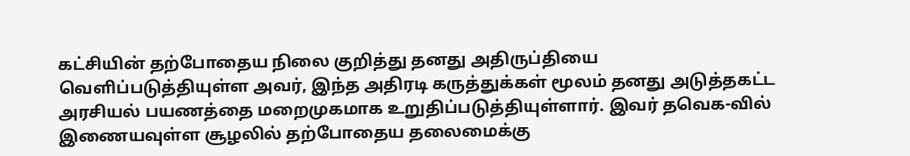கட்சியின் தற்போதைய நிலை குறித்து தனது அதிருப்தியை வெளிப்படுத்தியுள்ள அவர், இந்த அதிரடி கருத்துக்கள் மூலம் தனது அடுத்தகட்ட அரசியல் பயணத்தை மறைமுகமாக உறுதிப்படுத்தியுள்ளார். இவர் தவெக-வில் இணையவுள்ள சூழலில் தற்போதைய தலைமைக்கு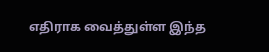எதிராக வைத்துள்ள இந்த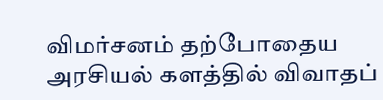விமர்சனம் தற்போதைய அரசியல் களத்தில் விவாதப்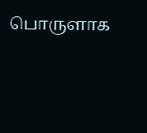பொருளாக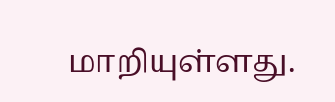மாறியுள்ளது.